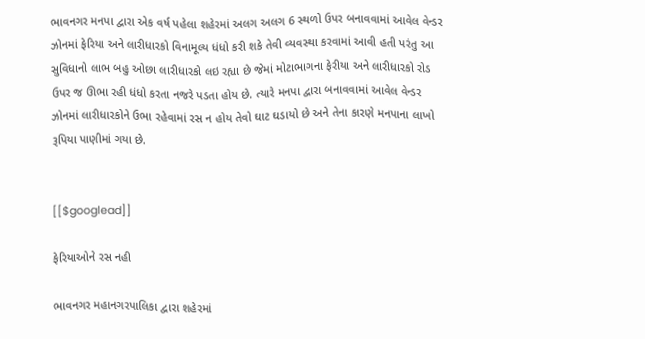ભાવનગર મનપા દ્વારા એક વર્ષ પહેલા શહેરમાં અલગ અલગ 6 સ્થળો ઉપર બનાવવામાં આવેલ વેન્ડર ઝોનમાં ફેરિયા અને લારીધારકો વિનામૂલ્ય ધંધો કરી શકે તેવી વ્યવસ્થા કરવામાં આવી હતી પરંતુ આ સુવિધાનો લાભ બહુ ઓછા લારીધારકો લઇ રહ્યા છે જેમાં મોટાભાગના ફેરીયા અને લારીધારકો રોડ ઉપર જ ઊભા રહી ધંધો કરતા નજરે પડતા હોય છે. ત્યારે મનપા દ્વારા બનાવવામાં આવેલ વેન્ડર ઝોનમાં લારીધારકોને ઉભા રહેવામાં રસ ન હોય તેવો ઘાટ ઘડાયો છે અને તેના કારણે મનપાના લાખો રૂપિયા પાણીમાં ગયા છે.


[[$googlead]]

ફેરિયાઓને રસ નહી

ભાવનગર મહાનગરપાલિકા દ્વારા શહેરમાં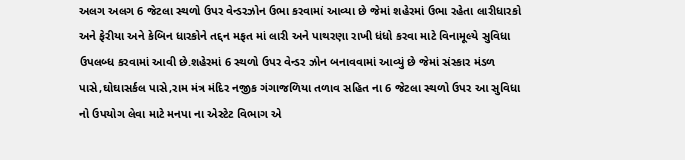અલગ અલગ 6 જેટલા સ્થળો ઉપર વેન્ડરઝોન ઉભા કરવામાં આવ્યા છે જેમાં શહેરમાં ઉભા રહેતા લારીધારકો અને ફેરીયા અને કેબિન ધારકોને તદ્દન મફત માં લારી અને પાથરણા રાખી ધંધો કરવા માટે વિનામૂલ્યે સુવિધા ઉપલબ્ધ કરવામાં આવી છે.શહેરમાં 6 સ્થળો ઉપર વેન્ડર ઝોન બનાવવામાં આવ્યું છે જેમાં સંસ્કાર મંડળ પાસે,ઘોઘાસર્કલ પાસે,રામ મંત્ર મંદિર નજીક ગંગાજળિયા તળાવ સહિત ના 6 જેટલા સ્થળો ઉપર આ સુવિધા નો ઉપયોગ લેવા માટે મનપા ના એસ્ટેટ વિભાગ એ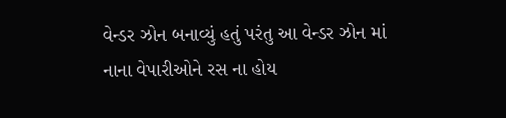વેન્ડર ઝોન બનાવ્યું હતું પરંતુ આ વેન્ડર ઝોન માં નાના વેપારીઓને રસ ના હોય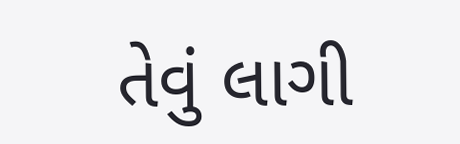તેવું લાગી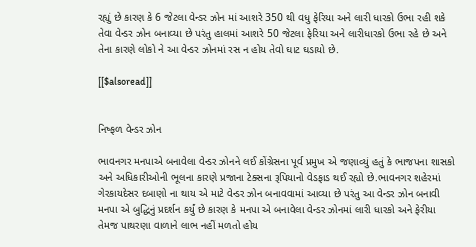રહ્યું છે કારણ કે 6 જેટલા વેન્ડર ઝોન માં આશરે 350 થી વધુ ફેરિયા અને લારી ધારકો ઉભા રહી શકે તેવા વેન્ડર ઝોન બનાવ્યા છે પરંતુ હાલમાં આશરે 50 જેટલા ફેરિયા અને લારીધારકો ઉભા રહે છે અને તેના કારણે લોકો ને આ વેન્ડર ઝોનમાં રસ ન હોય તેવો ઘાટ ઘડાયો છે.

[[$alsoread]]


નિષ્ફળ વેન્ડર ઝોન

ભાવનગર મનપાએ બનાવેલા વેન્ડર ઝોનને લઈ કોંગ્રેસના પૂર્વ પ્રમુખ એ જણાવ્યું હતું કે ભાજપના શાસકો અને અધિકારીઓની ભૂલના કારણે પ્રજાના ટેક્સના રૂપિયાનો વેડફાડ થઈ રહ્યો છે.ભાવનગર શહેરમાં ગેરકાયદેસર દબાણો ના થાય એ માટે વેન્ડર ઝોન બનાવવામાં આવ્યા છે પરંતુ આ વેન્ડર ઝોન બનાવી મનપા એ બુદ્ધિનું પ્રદર્શન કર્યું છે કારણ કે મનપા એ બનાવેલા વેન્ડર ઝોનમાં લારી ધારકો અને ફેરીયા તેમજ પાથરણા વાળાને લાભ નહીં મળતો હોય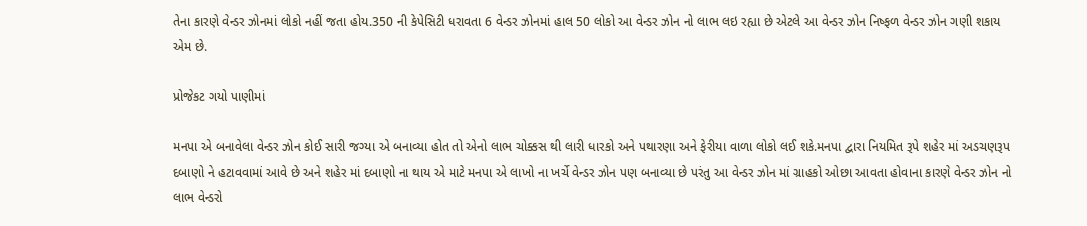તેના કારણે વેન્ડર ઝોનમાં લોકો નહીં જતા હોય.350 ની કેપેસિટી ધરાવતા 6 વેન્ડર ઝોનમાં હાલ 50 લોકો આ વેન્ડર ઝોન નો લાભ લઇ રહ્યા છે એટલે આ વેન્ડર ઝોન નિષ્ફળ વેન્ડર ઝોન ગણી શકાય એમ છે.

પ્રોજેકટ ગયો પાણીમાં

મનપા એ બનાવેલા વેન્ડર ઝોન કોઈ સારી જગ્યા એ બનાવ્યા હોત તો એનો લાભ ચોક્કસ થી લારી ધારકો અને પથારણા અને ફેરીયા વાળા લોકો લઈ શકે.મનપા દ્વારા નિયમિત રૂપે શહેર માં અડચણરૂપ દબાણો ને હટાવવામાં આવે છે અને શહેર માં દબાણો ના થાય એ માટે મનપા એ લાખો ના ખર્ચે વેન્ડર ઝોન પણ બનાવ્યા છે પરંતુ આ વેન્ડર ઝોન માં ગ્રાહકો ઓછા આવતા હોવાના કારણે વેન્ડર ઝોન નો લાભ વેન્ડરો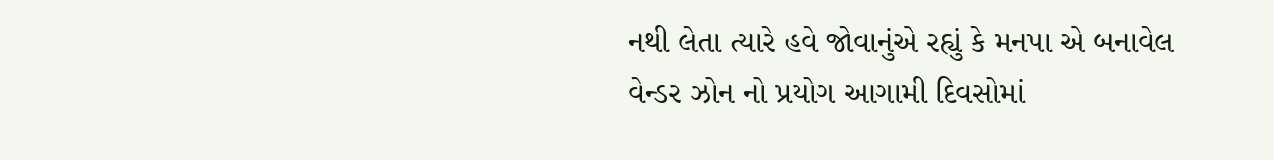નથી લેતા ત્યારે હવે જોવાનુંએ રહ્યું કે મનપા એ બનાવેલ વેન્ડર ઝોન નો પ્રયોગ આગામી દિવસોમાં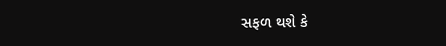સફળ થશે કે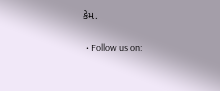કેમ.

  • Follow us on: